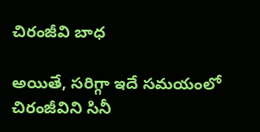చిరంజీవి బాధ

అయితే, సరిగ్గా ఇదే సమయంలో చిరంజీవిని సినీ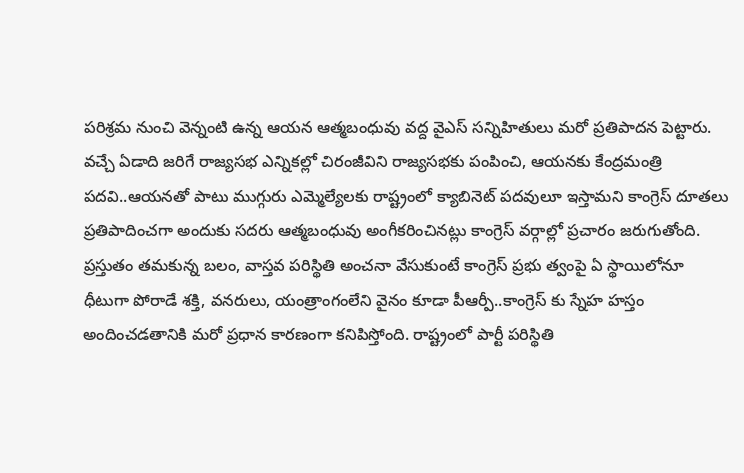పరిశ్రమ నుంచి వెన్నంటి ఉన్న ఆయన ఆత్మబంధువు వద్ద వైఎస్ సన్నిహితులు మరో ప్రతిపాదన పెట్టారు. వచ్చే ఏడాది జరిగే రాజ్యసభ ఎన్నికల్లో చిరంజీవిని రాజ్యసభకు పంపించి, ఆయనకు కేంద్రమంత్రి పదవి..ఆయనతో పాటు ముగ్గురు ఎమ్మెల్యేలకు రాష్ట్రంలో క్యాబినెట్ పదవులూ ఇస్తామని కాంగ్రెస్ దూతలు ప్రతిపాదించగా అందుకు సదరు ఆత్మబంధువు అంగీకరించినట్లు కాంగ్రెస్ వర్గాల్లో ప్రచారం జరుగుతోంది. ప్రస్తుతం తమకున్న బలం, వాస్తవ పరిస్థితి అంచనా వేసుకుంటే కాంగ్రెస్ ప్రభు త్వంపై ఏ స్థాయిలోనూ ధీటుగా పోరాడే శక్తి, వనరులు, యంత్రాంగంలేని వైనం కూడా పీఆర్పీ..కాంగ్రెస్ కు స్నేహ హస్తం అందించడతానికి మరో ప్రధాన కారణంగా కనిపిస్తోంది. రాష్ట్రంలో పార్టీ పరిస్థితి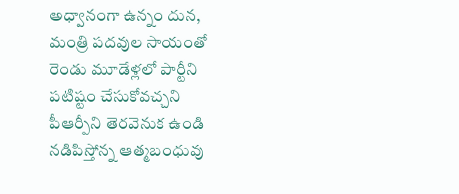అధ్వానంగా ఉన్నం దున, మంత్రి పదవుల సాయంతో రెండు మూడేళ్లలో పార్టీని పటిష్టం చేసుకోవచ్చని పీఆర్పీని తెరవెనుక ఉండి నడిపిస్తోన్న ఆత్మబంధువు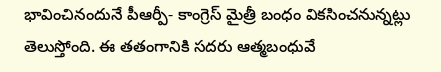భావించినందునే పీఆర్పీ- కాంగ్రెస్ మైత్రీ బంధం వికసించనున్నట్లు తెలుస్తోంది. ఈ తతంగానికి సదరు ఆత్మబంధువే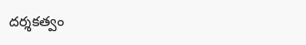దర్శకత్వం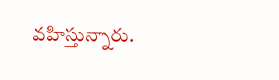వహిస్తున్నారు.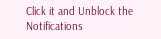Click it and Unblock the Notifications